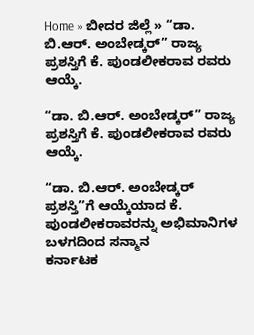Home » ಬೀದರ ಜಿಲ್ಲೆ » “ಡಾ. ಬಿ.ಆರ್. ಅಂಬೇಡ್ಕರ್” ರಾಜ್ಯ ಪ್ರಶಸ್ತಿಗೆ ಕೆ. ಪುಂಡಲೀಕರಾವ ರವರು ಆಯ್ಕೆ.

“ಡಾ. ಬಿ.ಆರ್. ಅಂಬೇಡ್ಕರ್” ರಾಜ್ಯ ಪ್ರಶಸ್ತಿಗೆ ಕೆ. ಪುಂಡಲೀಕರಾವ ರವರು ಆಯ್ಕೆ.

“ಡಾ. ಬಿ.ಆರ್. ಅಂಬೇಡ್ಕರ್ ಪ್ರಶಸ್ತಿ”ಗೆ ಆಯ್ಕೆಯಾದ ಕೆ. ಪುಂಡಲೀಕರಾವರನ್ನು ಅಭಿಮಾನಿಗಳ ಬಳಗದಿಂದ ಸನ್ಮಾನ
ಕರ್ನಾಟಕ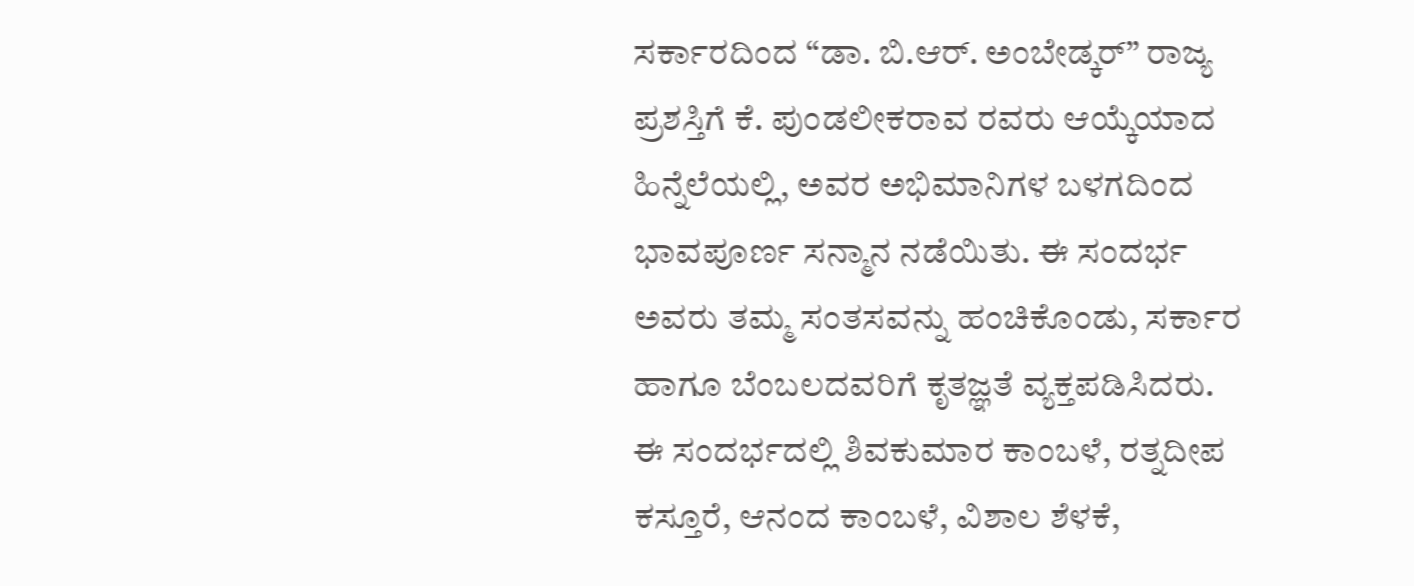ಸರ್ಕಾರದಿಂದ “ಡಾ. ಬಿ.ಆರ್. ಅಂಬೇಡ್ಕರ್” ರಾಜ್ಯ ಪ್ರಶಸ್ತಿಗೆ ಕೆ. ಪುಂಡಲೀಕರಾವ ರವರು ಆಯ್ಕೆಯಾದ ಹಿನ್ನೆಲೆಯಲ್ಲಿ, ಅವರ ಅಭಿಮಾನಿಗಳ ಬಳಗದಿಂದ ಭಾವಪೂರ್ಣ ಸನ್ಮಾನ ನಡೆಯಿತು. ಈ ಸಂದರ್ಭ ಅವರು ತಮ್ಮ ಸಂತಸವನ್ನು ಹಂಚಿಕೊಂಡು, ಸರ್ಕಾರ ಹಾಗೂ ಬೆಂಬಲದವರಿಗೆ ಕೃತಜ್ಞತೆ ವ್ಯಕ್ತಪಡಿಸಿದರು.
ಈ ಸಂದರ್ಭದಲ್ಲಿ ಶಿವಕುಮಾರ ಕಾಂಬಳೆ, ರತ್ನದೀಪ ಕಸ್ತೂರೆ, ಆನಂದ ಕಾಂಬಳೆ, ವಿಶಾಲ ಶೆಳಕೆ,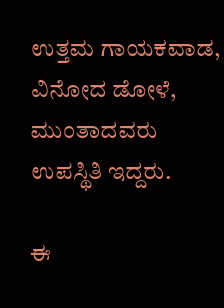ಉತ್ತಮ ಗಾಯಕವಾಡ, ವಿನೋದ ಡೋಳೆ, ಮುಂತಾದವರು ಉಪಸ್ಥಿತಿ ಇದ್ದರು.

ಈ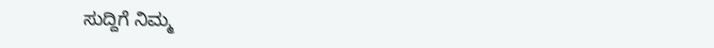ಸುದ್ದಿಗೆ ನಿಮ್ಮ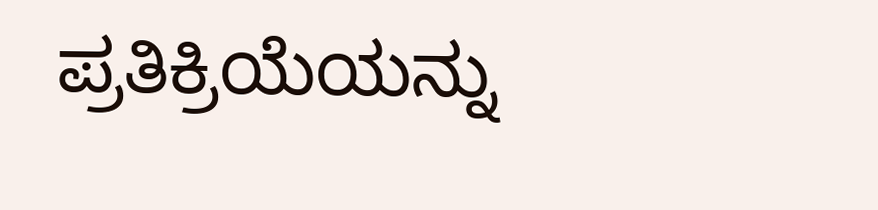ಪ್ರತಿಕ್ರಿಯೆಯನ್ನು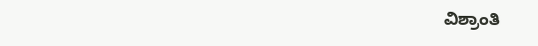ವಿಶ್ರಾಂತಿ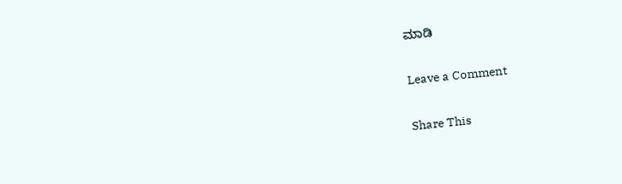ಮಾಡಿ

Leave a Comment

Share This